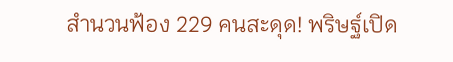สำนวนฟ้อง 229 คนสะดุด! พริษฐ์เปิด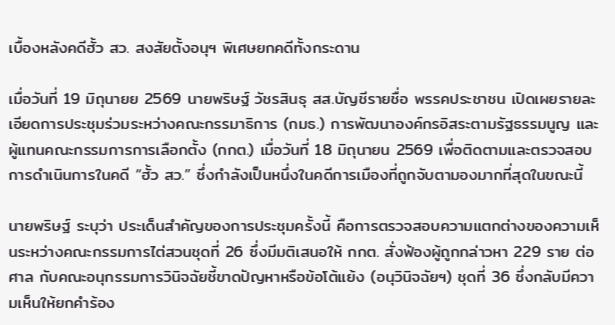เบื้องหลังคดีฮั้ว สว. สงสัยตั้งอนุฯ พิเศษยกคดีทั้งกระดาน

เมื่อวันที่ 19 มิถุนายย 2569 นายพริษฐ์ วัชรสินธุ สส.บัญชีรายชื่อ พรรคประชาชน เปิดเผยรายละเอียดการประชุมร่วมระหว่างคณะกรรมาธิการ (กมธ.) การพัฒนาองค์กรอิสระตามรัฐธรรมนูญ และผู้แทนคณะกรรมการการเลือกตั้ง (กกต.) เมื่อวันที่ 18 มิถุนายน 2569 เพื่อติดตามและตรวจสอบการดำเนินการในคดี “ฮั้ว สว.” ซึ่งกำลังเป็นหนึ่งในคดีการเมืองที่ถูกจับตามองมากที่สุดในขณะนี้

นายพริษฐ์ ระบุว่า ประเด็นสำคัญของการประชุมครั้งนี้ คือการตรวจสอบความแตกต่างของความเห็นระหว่างคณะกรรมการไต่สวนชุดที่ 26 ซึ่งมีมติเสนอให้ กกต. สั่งฟ้องผู้ถูกกล่าวหา 229 ราย ต่อศาล กับคณะอนุกรรมการวินิจฉัยชี้ขาดปัญหาหรือข้อโต้แย้ง (อนุวินิจฉัยฯ) ชุดที่ 36 ซึ่งกลับมีความเห็นให้ยกคำร้อง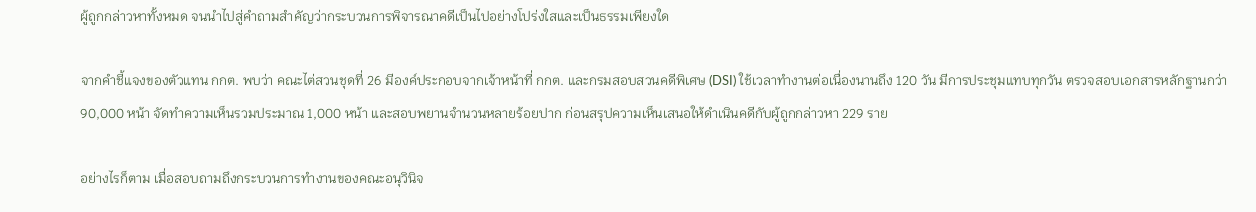ผู้ถูกกล่าวหาทั้งหมด จนนำไปสู่คำถามสำคัญว่ากระบวนการพิจารณาคดีเป็นไปอย่างโปร่งใสและเป็นธรรมเพียงใด

จากคำชี้แจงของตัวแทน กกต. พบว่า คณะไต่สวนชุดที่ 26 มีองค์ประกอบจากเจ้าหน้าที่ กกต. และกรมสอบสวนคดีพิเศษ (DSI) ใช้เวลาทำงานต่อเนื่องนานถึง 120 วัน มีการประชุมแทบทุกวัน ตรวจสอบเอกสารหลักฐานกว่า 90,000 หน้า จัดทำความเห็นรวมประมาณ 1,000 หน้า และสอบพยานจำนวนหลายร้อยปาก ก่อนสรุปความเห็นเสนอให้ดำเนินคดีกับผู้ถูกกล่าวหา 229 ราย

อย่างไรก็ตาม เมื่อสอบถามถึงกระบวนการทำงานของคณะอนุวินิจ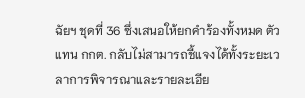ฉัยฯ ชุดที่ 36 ซึ่งเสนอให้ยกคำร้องทั้งหมด ตัวแทน กกต. กลับไม่สามารถชี้แจงได้ทั้งระยะเวลาการพิจารณาและรายละเอีย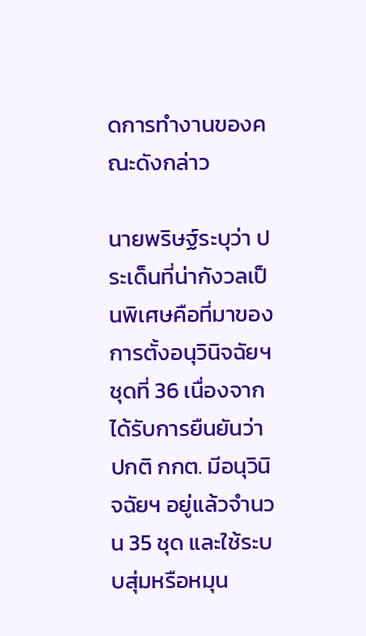ดการทำงานของคณะดังกล่าว

นายพริษฐ์ระบุว่า ประเด็นที่น่ากังวลเป็นพิเศษคือที่มาของการตั้งอนุวินิจฉัยฯ ชุดที่ 36 เนื่องจากได้รับการยืนยันว่า ปกติ กกต. มีอนุวินิจฉัยฯ อยู่แล้วจำนวน 35 ชุด และใช้ระบบสุ่มหรือหมุน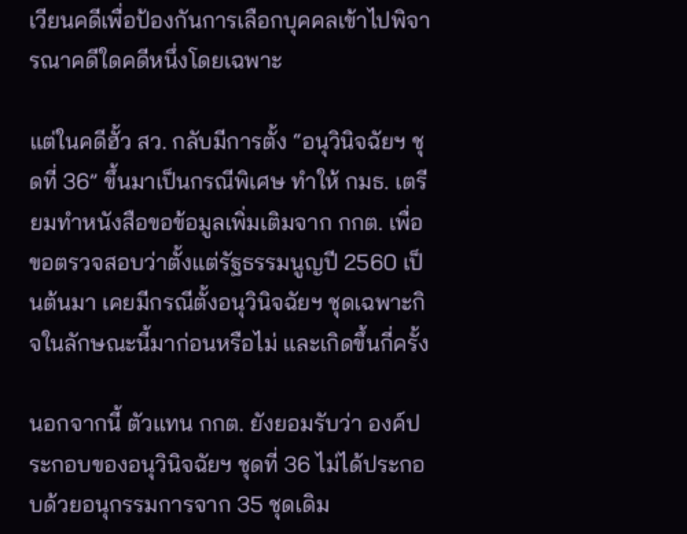เวียนคดีเพื่อป้องกันการเลือกบุคคลเข้าไปพิจารณาคดีใดคดีหนึ่งโดยเฉพาะ

แต่ในคดีฮั้ว สว. กลับมีการตั้ง “อนุวินิจฉัยฯ ชุดที่ 36” ขึ้นมาเป็นกรณีพิเศษ ทำให้ กมธ. เตรียมทำหนังสือขอข้อมูลเพิ่มเติมจาก กกต. เพื่อขอตรวจสอบว่าตั้งแต่รัฐธรรมนูญปี 2560 เป็นต้นมา เคยมีกรณีตั้งอนุวินิจฉัยฯ ชุดเฉพาะกิจในลักษณะนี้มาก่อนหรือไม่ และเกิดขึ้นกี่ครั้ง

นอกจากนี้ ตัวแทน กกต. ยังยอมรับว่า องค์ประกอบของอนุวินิจฉัยฯ ชุดที่ 36 ไม่ได้ประกอบด้วยอนุกรรมการจาก 35 ชุดเดิม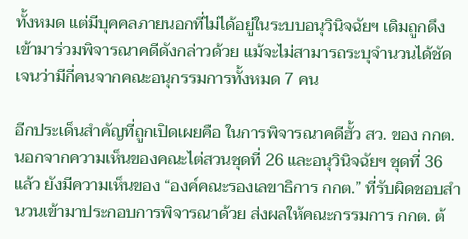ทั้งหมด แต่มีบุคคลภายนอกที่ไม่ได้อยู่ในระบบอนุวินิจฉัยฯ เดิมถูกดึงเข้ามาร่วมพิจารณาคดีดังกล่าวด้วย แม้จะไม่สามารถระบุจำนวนได้ชัดเจนว่ามีกี่คนจากคณะอนุกรรมการทั้งหมด 7 คน

อีกประเด็นสำคัญที่ถูกเปิดเผยคือ ในการพิจารณาคดีฮั้ว สว. ของ กกต. นอกจากความเห็นของคณะไต่สวนชุดที่ 26 และอนุวินิจฉัยฯ ชุดที่ 36 แล้ว ยังมีความเห็นของ “องค์คณะรองเลขาธิการ กกต.” ที่รับผิดชอบสำนวนเข้ามาประกอบการพิจารณาด้วย ส่งผลให้คณะกรรมการ กกต. ต้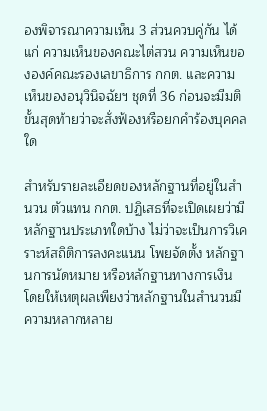องพิจารณาความเห็น 3 ส่วนควบคู่กัน ได้แก่ ความเห็นของคณะไต่สวน ความเห็นขององค์คณะรองเลขาธิการ กกต. และความเห็นของอนุวินิจฉัยฯ ชุดที่ 36 ก่อนจะมีมติขั้นสุดท้ายว่าจะสั่งฟ้องหรือยกคำร้องบุคคลใด

สำหรับรายละเอียดของหลักฐานที่อยู่ในสำนวน ตัวแทน กกต. ปฏิเสธที่จะเปิดเผยว่ามีหลักฐานประเภทใดบ้าง ไม่ว่าจะเป็นการวิเคราะห์สถิติการลงคะแนน โพยจัดตั้ง หลักฐานการนัดหมาย หรือหลักฐานทางการเงิน โดยให้เหตุผลเพียงว่าหลักฐานในสำนวนมีความหลากหลาย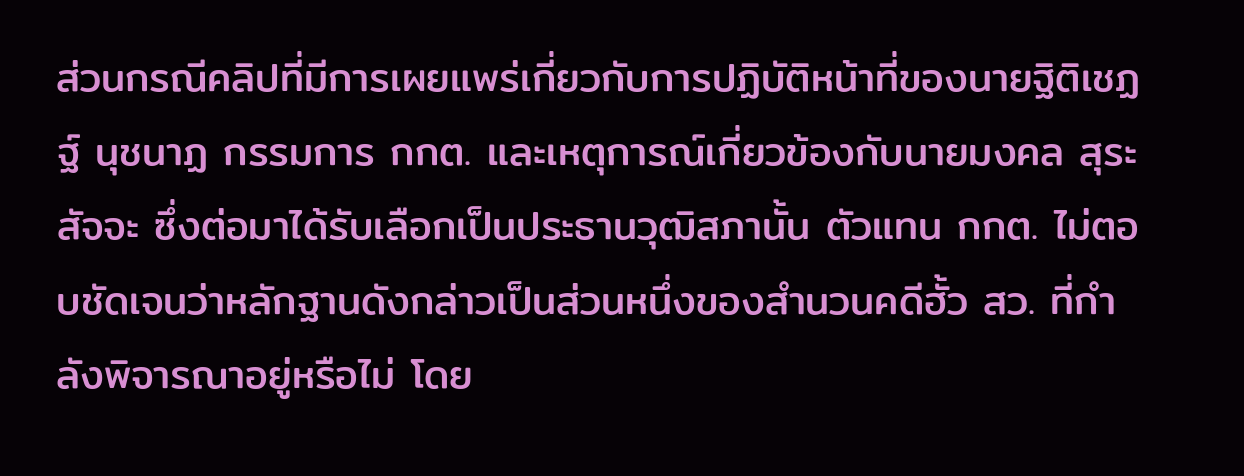ส่วนกรณีคลิปที่มีการเผยแพร่เกี่ยวกับการปฏิบัติหน้าที่ของนายฐิติเชฏฐ์ นุชนาฏ กรรมการ กกต. และเหตุการณ์เกี่ยวข้องกับนายมงคล สุระสัจจะ ซึ่งต่อมาได้รับเลือกเป็นประธานวุฒิสภานั้น ตัวแทน กกต. ไม่ตอบชัดเจนว่าหลักฐานดังกล่าวเป็นส่วนหนึ่งของสำนวนคดีฮั้ว สว. ที่กำลังพิจารณาอยู่หรือไม่ โดย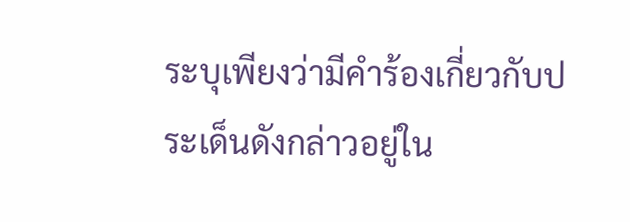ระบุเพียงว่ามีคำร้องเกี่ยวกับประเด็นดังกล่าวอยู่ใน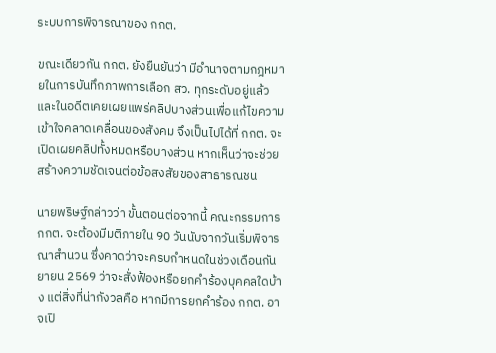ระบบการพิจารณาของ กกต.

ขณะเดียวกัน กกต. ยังยืนยันว่า มีอำนาจตามกฎหมายในการบันทึกภาพการเลือก สว. ทุกระดับอยู่แล้ว และในอดีตเคยเผยแพร่คลิปบางส่วนเพื่อแก้ไขความเข้าใจคลาดเคลื่อนของสังคม จึงเป็นไปได้ที่ กกต. จะเปิดเผยคลิปทั้งหมดหรือบางส่วน หากเห็นว่าจะช่วยสร้างความชัดเจนต่อข้อสงสัยของสาธารณชน

นายพริษฐ์กล่าวว่า ขั้นตอนต่อจากนี้ คณะกรรมการ กกต. จะต้องมีมติภายใน 90 วันนับจากวันเริ่มพิจารณาสำนวน ซึ่งคาดว่าจะครบกำหนดในช่วงเดือนกันยายน 2569 ว่าจะสั่งฟ้องหรือยกคำร้องบุคคลใดบ้าง แต่สิ่งที่น่ากังวลคือ หากมีการยกคำร้อง กกต. อาจเปิ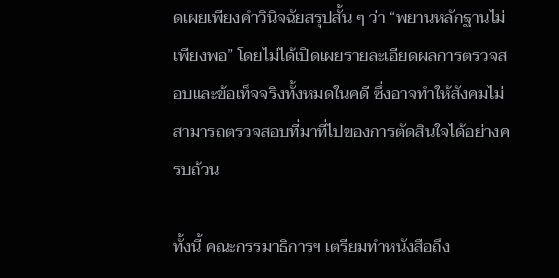ดเผยเพียงคำวินิจฉัยสรุปสั้น ๆ ว่า “พยานหลักฐานไม่เพียงพอ” โดยไม่ได้เปิดเผยรายละเอียดผลการตรวจสอบและข้อเท็จจริงทั้งหมดในคดี ซึ่งอาจทำให้สังคมไม่สามารถตรวจสอบที่มาที่ไปของการตัดสินใจได้อย่างครบถ้วน

ทั้งนี้ คณะกรรมาธิการฯ เตรียมทำหนังสือถึง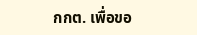กกต. เพื่อขอ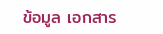ข้อมูล เอกสาร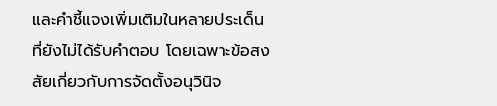และคำชี้แจงเพิ่มเติมในหลายประเด็นที่ยังไม่ได้รับคำตอบ โดยเฉพาะข้อสงสัยเกี่ยวกับการจัดตั้งอนุวินิจ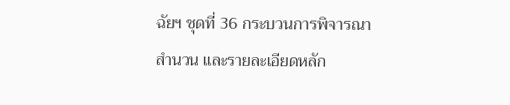ฉัยฯ ชุดที่ 36 กระบวนการพิจารณาสำนวน และรายละเอียดหลัก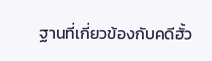ฐานที่เกี่ยวข้องกับคดีฮั้ว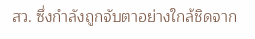สว. ซึ่งกำลังถูกจับตาอย่างใกล้ชิดจาก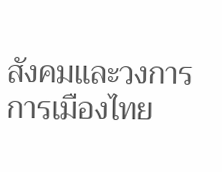สังคมและวงการการเมืองไทย